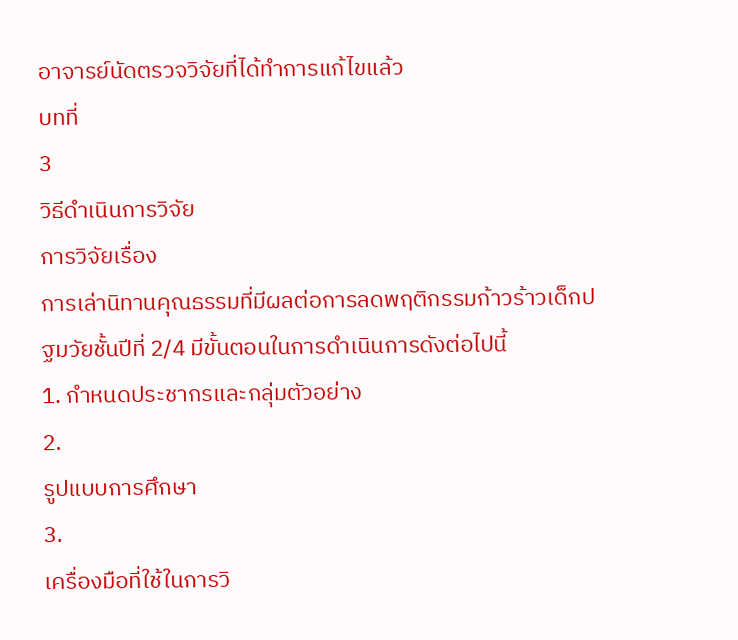อาจารย์นัดตรวจวิจัยที่ได้ทำการแก้ไขแล้ว
บทที่
3
วิธีดำเนินการวิจัย
การวิจัยเรื่อง
การเล่านิทานคุณธรรมที่มีผลต่อการลดพฤติกรรมก้าวร้าวเด็กปฐมวัยชั้นปีที่ 2/4 มีขั้นตอนในการดำเนินการดังต่อไปนี้
1. กำหนดประชากรและกลุ่มตัวอย่าง
2.
รูปแบบการศึกษา
3.
เครื่องมือที่ใช้ในการวิ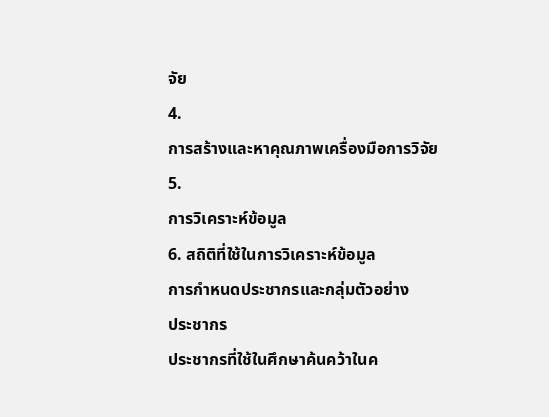จัย
4.
การสร้างและหาคุณภาพเครื่องมือการวิจัย
5.
การวิเคราะห์ข้อมูล
6. สถิติที่ใช้ในการวิเคราะห์ข้อมูล
การกำหนดประชากรและกลุ่มตัวอย่าง
ประชากร
ประชากรที่ใช้ในศึกษาค้นคว้าในค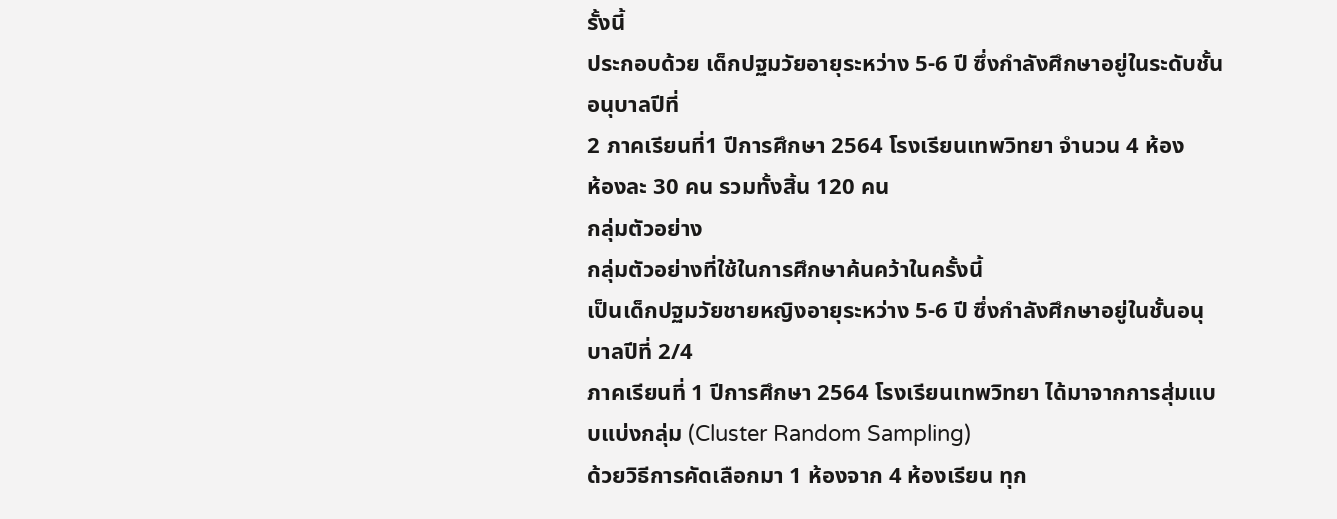รั้งนี้
ประกอบด้วย เด็กปฐมวัยอายุระหว่าง 5-6 ปี ซึ่งกำลังศึกษาอยู่ในระดับชั้นอนุบาลปีที่
2 ภาคเรียนที่1 ปีการศึกษา 2564 โรงเรียนเทพวิทยา จำนวน 4 ห้อง
ห้องละ 30 คน รวมทั้งสิ้น 120 คน
กลุ่มตัวอย่าง
กลุ่มตัวอย่างที่ใช้ในการศึกษาค้นคว้าในครั้งนี้
เป็นเด็กปฐมวัยชายหญิงอายุระหว่าง 5-6 ปี ซึ่งกำลังศึกษาอยู่ในชั้นอนุบาลปีที่ 2/4
ภาคเรียนที่ 1 ปีการศึกษา 2564 โรงเรียนเทพวิทยา ได้มาจากการสุ่มแบบแบ่งกลุ่ม (Cluster Random Sampling)
ด้วยวิธีการคัดเลือกมา 1 ห้องจาก 4 ห้องเรียน ทุก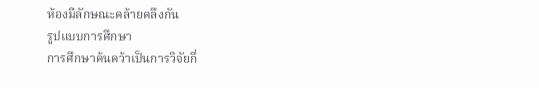ห้องมีลักษณะคล้ายคลึงกัน
รูปแบบการศึกษา
การศึกษาค้นคว้าเป็นการวิจัยกึ่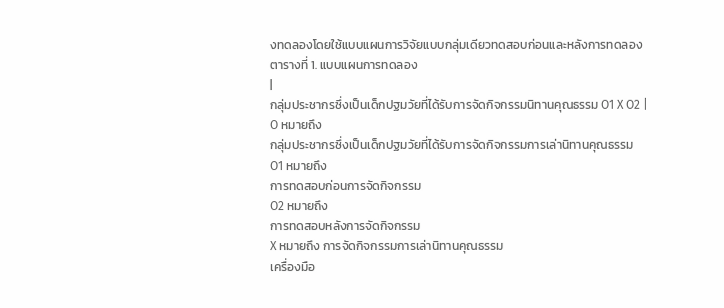งทดลองโดยใช้แบบแผนการวิจัยแบบกลุ่มเดียวทดสอบก่อนและหลังการทดลอง
ตารางที่ 1. แบบแผนการทดลอง
|
กลุ่มประชากรซึ่งเป็นเด็กปฐมวัยที่ได้รับการจัดกิจกรรมนิทานคุณธรรม O1 X O2 |
O หมายถึง
กลุ่มประชากรซึ่งเป็นเด็กปฐมวัยที่ได้รับการจัดกิจกรรมการเล่านิทานคุณธรรม
O1 หมายถึง
การทดสอบก่อนการจัดกิจกรรม
O2 หมายถึง
การทดสอบหลังการจัดกิจกรรม
X หมายถึง การจัดกิจกรรมการเล่านิทานคุณธรรม
เครื่องมือ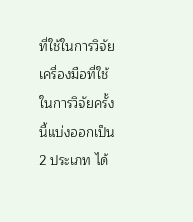ที่ใช้ในการวิจัย
เครื่องมือที่ใช้ในการวิจัยครั้งนี้แบ่งออกเป็น
2 ประเภท ได้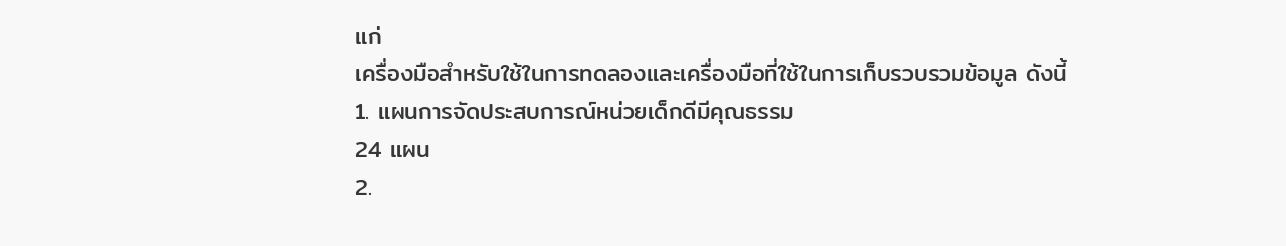แก่
เครื่องมือสำหรับใช้ในการทดลองและเครื่องมือที่ใช้ในการเก็บรวบรวมข้อมูล ดังนี้
1. แผนการจัดประสบการณ์หน่วยเด็กดีมีคุณธรรม
24 แผน
2.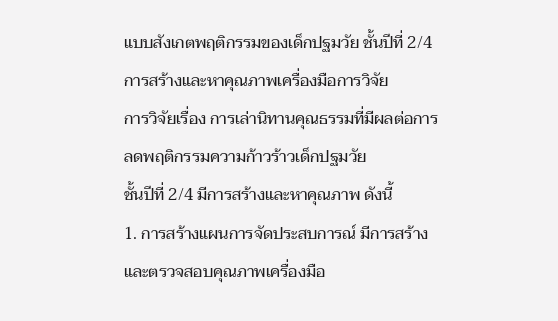แบบสังเกตพฤติกรรมของเด็กปฐมวัย ชั้นปีที่ 2/4
การสร้างและหาคุณภาพเครื่องมือการวิจัย
การวิจัยเรื่อง การเล่านิทานคุณธรรมที่มีผลต่อการลดพฤติกรรมความก้าวร้าวเด็กปฐมวัย
ชั้นปีที่ 2/4 มีการสร้างและหาคุณภาพ ดังนี้
1. การสร้างแผนการจัดประสบการณ์ มีการสร้างและตรวจสอบคุณภาพเครื่องมือ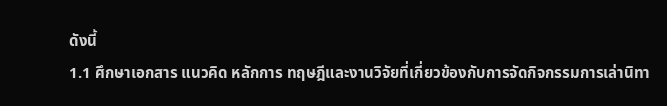ดังนี้
1.1 ศึกษาเอกสาร แนวคิด หลักการ ทฤษฎีและงานวิจัยที่เกี่ยวข้องกับการจัดกิจกรรมการเล่านิทา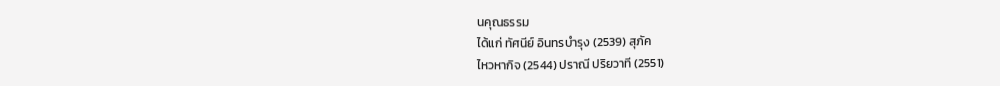นคุณธรรม
ได้แก่ ทัศนีย์ อินทรบำรุง (2539) สุภัค
ไหวหากิจ (2544) ปราณี ปริยวาที (2551)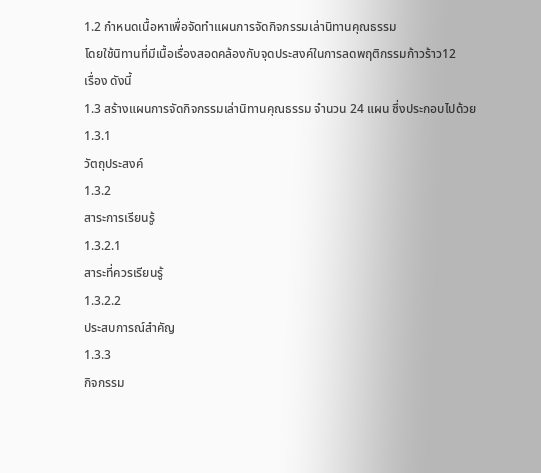1.2 กำหนดเนื้อหาเพื่อจัดทำแผนการจัดกิจกรรมเล่านิทานคุณธรรม
โดยใช้นิทานที่มีเนื้อเรื่องสอดคล้องกับจุดประสงค์ในการลดพฤติกรรมก้าวร้าว12
เรื่อง ดังนี้
1.3 สร้างแผนการจัดกิจกรรมเล่านิทานคุณธรรม จำนวน 24 แผน ซึ่งประกอบไปด้วย
1.3.1
วัตถุประสงค์
1.3.2
สาระการเรียนรู้
1.3.2.1
สาระที่ควรเรียนรู้
1.3.2.2
ประสบการณ์สำคัญ
1.3.3
กิจกรรม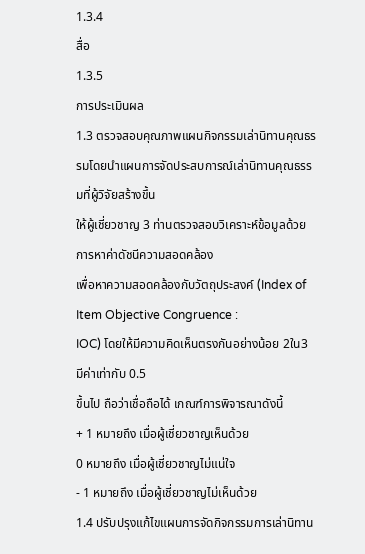1.3.4
สื่อ
1.3.5
การประเมินผล
1.3 ตรวจสอบคุณภาพแผนกิจกรรมเล่านิทานคุณธรรมโดยนำแผนการจัดประสบการณ์เล่านิทานคุณธรรมที่ผู้วิจัยสร้างขึ้น
ให้ผู้เชี่ยวชาญ 3 ท่านตรวจสอบวิเคราะห์ข้อมูลด้วยการหาค่าดัชนีความสอดคล้อง
เพื่อหาความสอดคล้องกับวัตถุประสงค์ (Index of Item Objective Congruence :
IOC) โดยให้มีความคิดเห็นตรงกันอย่างน้อย 2ใน3 มีค่าเท่ากับ 0.5
ขึ้นไป ถือว่าเชื่อถือได้ เกณฑ์การพิจารณาดังนี้
+ 1 หมายถึง เมื่อผู้เชี่ยวชาญเห็นด้วย
0 หมายถึง เมื่อผู้เชี่ยวชาญไม่แน่ใจ
- 1 หมายถึง เมื่อผู้เชี่ยวชาญไม่เห็นด้วย
1.4 ปรับปรุงแก้ไขแผนการจัดกิจกรรมการเล่านิทาน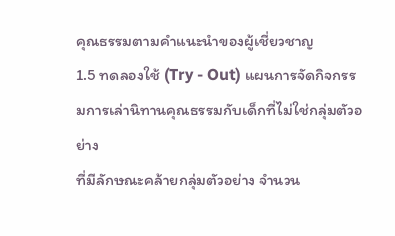คุณธรรมตามคำแนะนำของผู้เชี่ยวชาญ
1.5 ทดลองใช้ (Try - Out) แผนการจัดกิจกรรมการเล่านิทานคุณธรรมกับเด็กที่ไม่ใช่กลุ่มตัวอย่าง
ที่มีลักษณะคล้ายกลุ่มตัวอย่าง จำนวน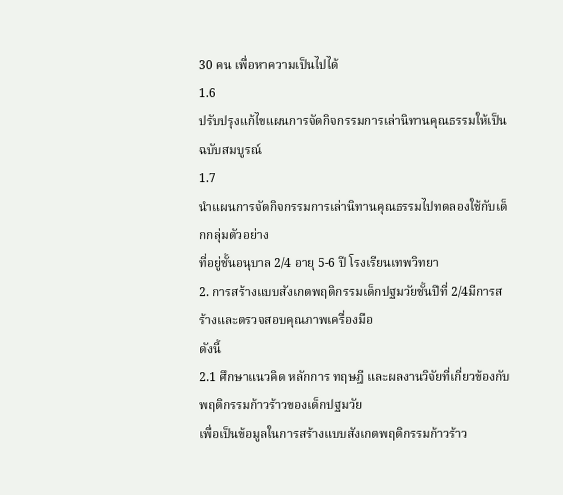30 คน เพื่อหาความเป็นไปได้
1.6
ปรับปรุงแก้ไขแผนการจัดกิจกรรมการเล่านิทานคุณธรรมให้เป็นฉบับสมบูรณ์
1.7
นำแผนการจัดกิจกรรมการเล่านิทานคุณธรรมไปทดลองใช้กับเด็กกลุ่มตัวอย่าง
ที่อยู่ชั้นอนุบาล 2/4 อายุ 5-6 ปี โรงเรียนเทพวิทยา
2. การสร้างแบบสังเกตพฤติกรรมเด็กปฐมวัยชั้นปีที่ 2/4มีการสร้างและตรวจสอบคุณภาพเครื่องมือ
ดังนี้
2.1 ศึกษาแนวคิด หลักการ ทฤษฎี และผลงานวิจัยที่เกี่ยวข้องกับพฤติกรรมก้าวร้าวของเด็กปฐมวัย
เพื่อเป็นข้อมูลในการสร้างแบบสังเกตพฤติกรรมก้าวร้าว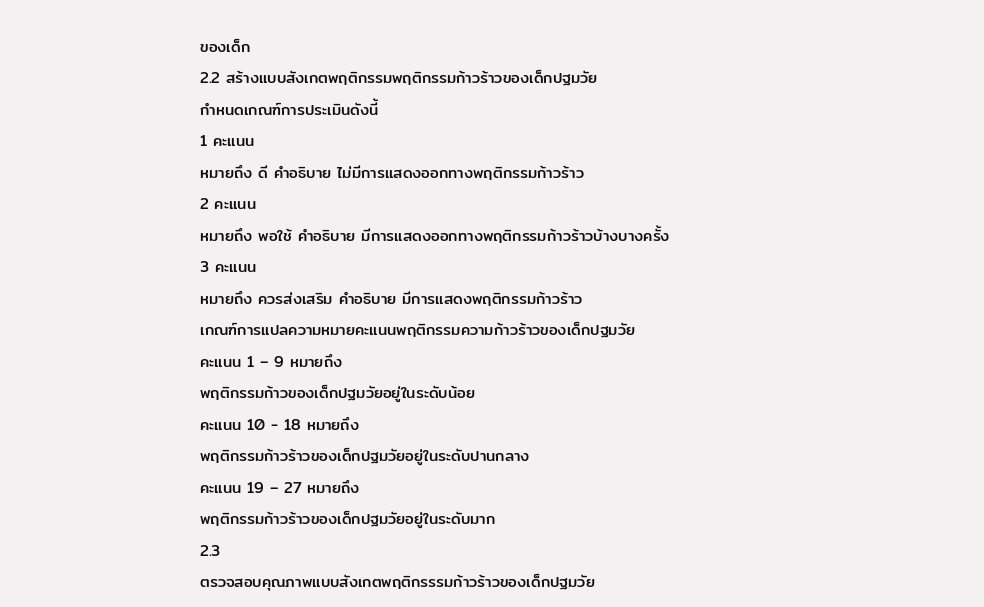ของเด็ก
2.2 สร้างแบบสังเกตพฤติกรรมพฤติกรรมก้าวร้าวของเด็กปฐมวัย
กำหนดเกณฑ์การประเมินดังนี้
1 คะแนน
หมายถึง ดี คำอธิบาย ไม่มีการแสดงออกทางพฤติกรรมก้าวร้าว
2 คะแนน
หมายถึง พอใช้ คำอธิบาย มีการแสดงออกทางพฤติกรรมก้าวร้าวบ้างบางครั้ง
3 คะแนน
หมายถึง ควรส่งเสริม คำอธิบาย มีการแสดงพฤติกรรมก้าวร้าว
เกณฑ์การแปลความหมายคะแนนพฤติกรรมความก้าวร้าวของเด็กปฐมวัย
คะแนน 1 – 9 หมายถึง
พฤติกรรมก้าวของเด็กปฐมวัยอยู่ในระดับน้อย
คะแนน 10 - 18 หมายถึง
พฤติกรรมก้าวร้าวของเด็กปฐมวัยอยู่ในระดับปานกลาง
คะแนน 19 – 27 หมายถึง
พฤติกรรมก้าวร้าวของเด็กปฐมวัยอยู่ในระดับมาก
2.3
ตรวจสอบคุณภาพแบบสังเกตพฤติกรรรมก้าวร้าวของเด็กปฐมวัย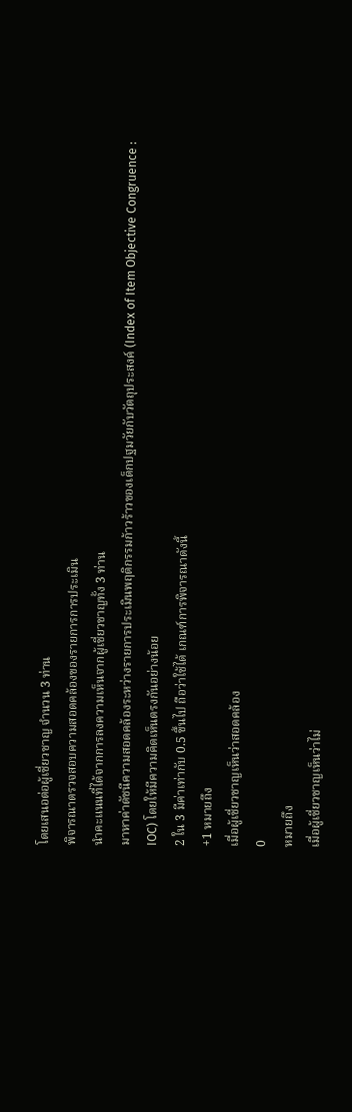โดยเสนอต่อผู้เชี่ยวชาญ จำนวน 3 ท่าน
พิจารณาตรวจสอบความสอดคล้องของรายการการประเมิน
นำคะแนนที่ได้จากการลงความเห็นจากผู้เชี่ยวชาญทั้ง 3 ท่าน
มาหาค่าดัชนีความสอดคล้องระหว่างรายการประเมินพฤติกรรมก้าวร้าวของเด็กปฐมวัยกับวัตถุประสงค์ (Index of Item Objective Congruence :
IOC) โดยให้มีความคิดเห็นตรงกันอย่างน้อย
2 ใน 3 มีค่าเท่ากับ 0.5 ขึ้นไป ถือว่าใช้ได้ เกณฑ์การพิจารณาดังนี้
+1 หมายถึง
เมื่อผู้เชี่ยวชาญเห็นว่าสอดคล้อง
0
หมายถึง
เมื่อผู้เชี่ยวชาญเห็นว่าไม่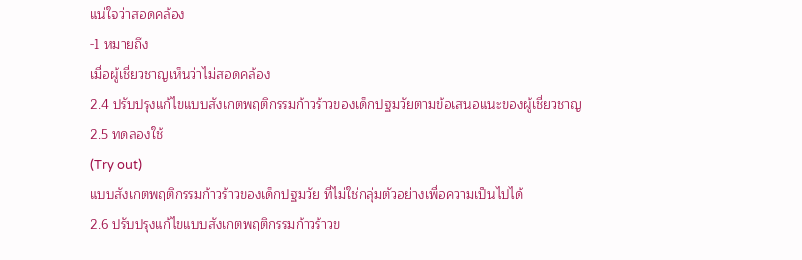แน่ใจว่าสอดคล้อง
-1 หมายถึง
เมื่อผู้เชี่ยวชาญเห็นว่าไม่สอดคล้อง
2.4 ปรับปรุงแก้ไขแบบสังเกตพฤติกรรมก้าวร้าวของเด็กปฐมวัยตามข้อเสนอแนะของผู้เชี่ยวชาญ
2.5 ทดลองใช้
(Try out)
แบบสังเกตพฤติกรรมก้าวร้าวของเด็กปฐมวัย ที่ไม่ใช่กลุ่มตัวอย่างเพื่อความเป็นไปได้
2.6 ปรับปรุงแก้ไขแบบสังเกตพฤติกรรมก้าวร้าวข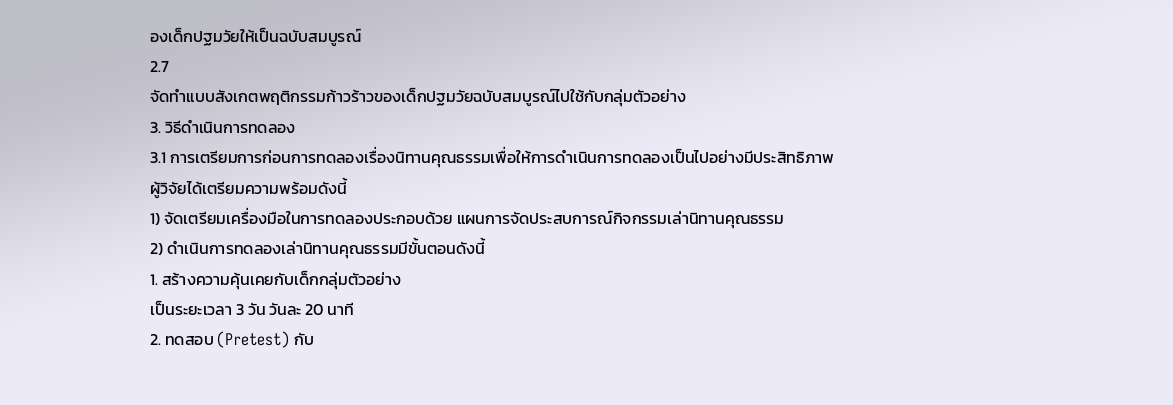องเด็กปฐมวัยให้เป็นฉบับสมบูรณ์
2.7
จัดทำแบบสังเกตพฤติกรรมก้าวร้าวของเด็กปฐมวัยฉบับสมบูรณ์ไปใช้กับกลุ่มตัวอย่าง
3. วิธีดำเนินการทดลอง
3.1 การเตรียมการก่อนการทดลองเรื่องนิทานคุณธรรมเพื่อให้การดำเนินการทดลองเป็นไปอย่างมีประสิทธิภาพ
ผู้วิจัยได้เตรียมความพร้อมดังนี้
1) จัดเตรียมเครื่องมือในการทดลองประกอบด้วย แผนการจัดประสบการณ์กิจกรรมเล่านิทานคุณธรรม
2) ดำเนินการทดลองเล่านิทานคุณธรรมมีขั้นตอนดังนี้
1. สร้างความคุ้นเคยกับเด็กกลุ่มตัวอย่าง
เป็นระยะเวลา 3 วัน วันละ 20 นาที
2. ทดสอบ (Pretest) กับ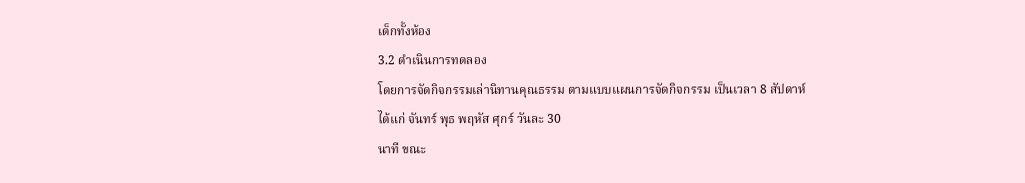เด็กทั้งห้อง
3.2 ดำเนินการทดลอง
โดยการจัดกิจกรรมเล่านิทานคุณธรรม ตามแบบแผนการจัดกิจกรรม เป็นเวลา 8 สัปดาห์
ได้แก่ จันทร์ พุธ พฤหัส ศุกร์ วันละ 30
นาที ขณะ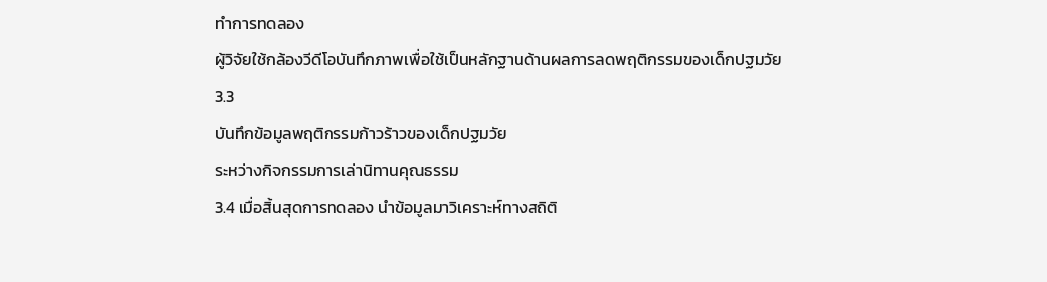ทำการทดลอง
ผู้วิจัยใช้กล้องวีดีโอบันทึกภาพเพื่อใช้เป็นหลักฐานด้านผลการลดพฤติกรรมของเด็กปฐมวัย
3.3
บันทึกข้อมูลพฤติกรรมก้าวร้าวของเด็กปฐมวัย
ระหว่างกิจกรรมการเล่านิทานคุณธรรม
3.4 เมื่อสิ้นสุดการทดลอง นำข้อมูลมาวิเคราะห์ทางสถิติ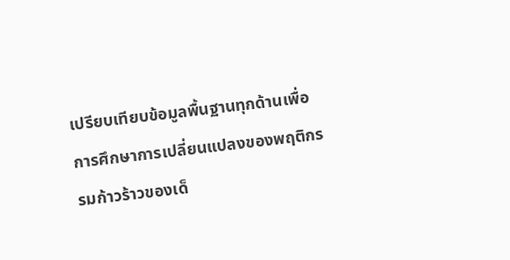เปรียบเทียบข้อมูลพื้นฐานทุกด้านเพื่อการศึกษาการเปลี่ยนแปลงของพฤติกรรมก้าวร้าวของเด็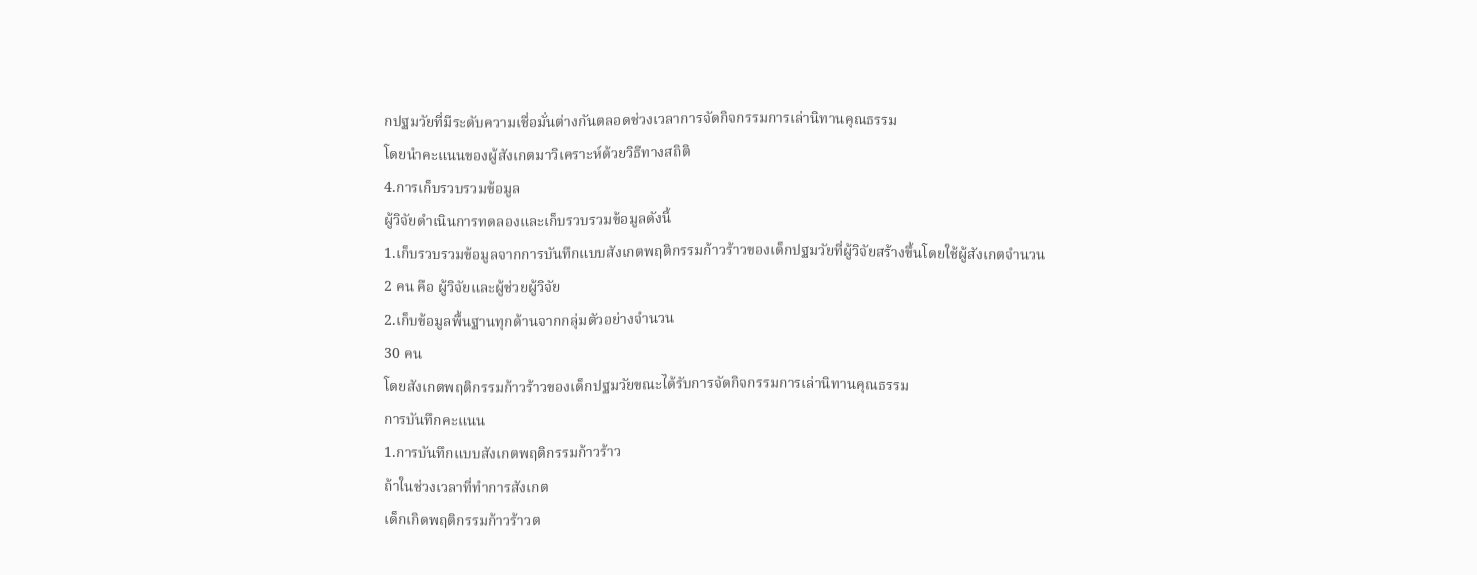กปฐมวัยที่มีระดับความเชื่อมั่นต่างกันตลอดช่วงเวลาการจัดกิจกรรมการเล่านิทานคุณธรรม
โดยนำคะแนนของผู้สังเกตมาวิเคราะห์ด้วยวิธีทางสถิติ
4.การเก็บรวบรวมข้อมูล
ผู้วิจัยดำเนินการทดลองและเก็บรวบรวมข้อมูลดังนี้
1.เก็บรวบรวมข้อมูลจากการบันทึกแบบสังเกตพฤติกรรมก้าวร้าวของเด็กปฐมวัยที่ผู้วิจัยสร้างขึ้นโดยใช้ผู้สังเกตจำนวน
2 คน คือ ผู้วิจัยและผู้ช่วยผู้วิจัย
2.เก็บข้อมูลพื้นฐานทุกด้านจากกลุ่มตัวอย่างจำนวน
30 คน
โดยสังเกตพฤติกรรมก้าวร้าวของเด็กปฐมวัยขณะได้รับการจัดกิจกรรมการเล่านิทานคุณธรรม
การบันทึกคะแนน
1.การบันทึกแบบสังเกตพฤติกรรมก้าวร้าว
ถ้าในช่วงเวลาที่ทำการสังเกต
เด็กเกิดพฤติกรรมก้าวร้าวต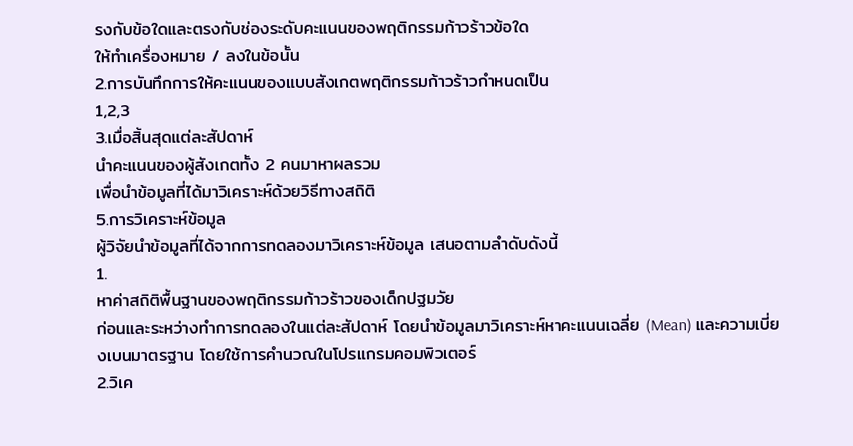รงกับข้อใดและตรงกับช่องระดับคะแนนของพฤติกรรมก้าวร้าวข้อใด
ให้ทำเครื่องหมาย / ลงในข้อนั้น
2.การบันทึกการให้คะแนนของแบบสังเกตพฤติกรรมก้าวร้าวกำหนดเป็น
1,2,3
3.เมื่อสิ้นสุดแต่ละสัปดาห์
นำคะแนนของผู้สังเกตทั้ง 2 คนมาหาผลรวม
เพื่อนำข้อมูลที่ได้มาวิเคราะห์ด้วยวิธีทางสถิติ
5.การวิเคราะห์ข้อมูล
ผู้วิจัยนำข้อมูลที่ได้จากการทดลองมาวิเคราะห์ข้อมูล เสนอตามลำดับดังนี้
1.
หาค่าสถิติพื้นฐานของพฤติกรรมก้าวร้าวของเด็กปฐมวัย
ก่อนและระหว่างทำการทดลองในแต่ละสัปดาห์ โดยนำข้อมูลมาวิเคราะห์หาคะแนนเฉลี่ย (Mean) และความเบี่ยงเบนมาตรฐาน โดยใช้การคำนวณในโปรแกรมคอมพิวเตอร์
2.วิเค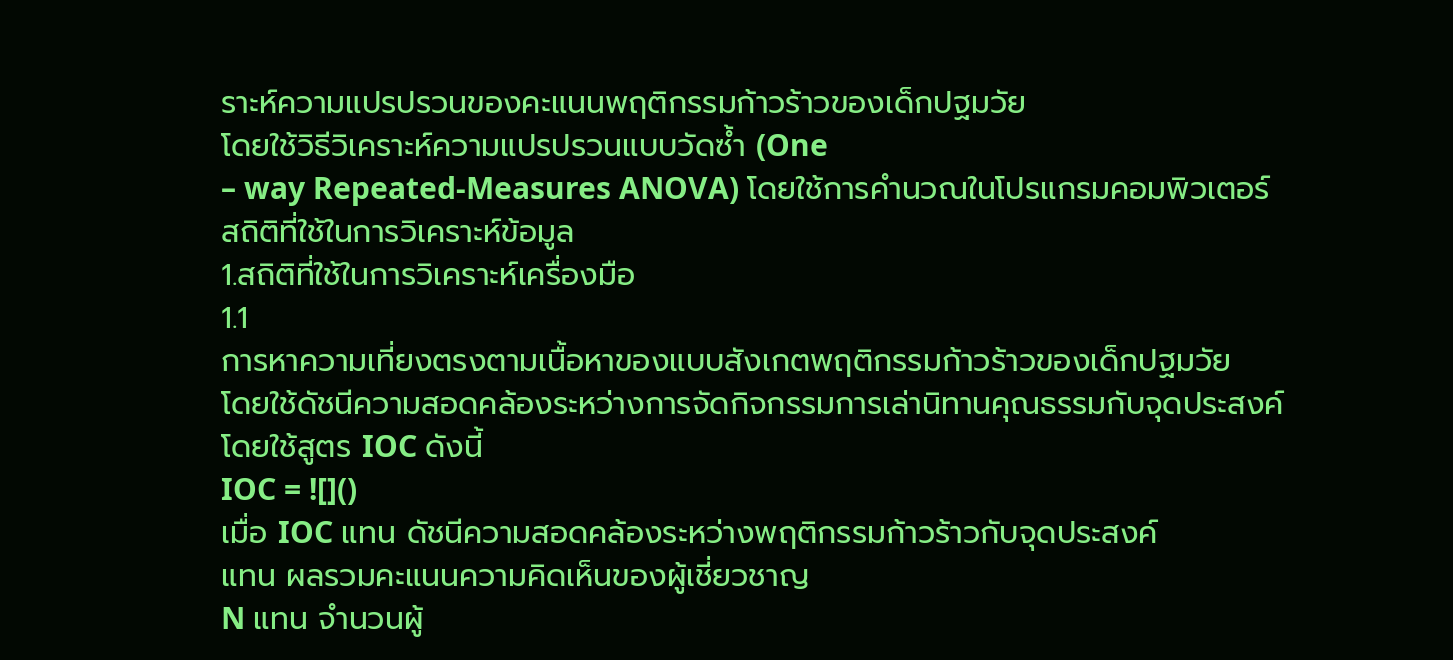ราะห์ความแปรปรวนของคะแนนพฤติกรรมก้าวร้าวของเด็กปฐมวัย
โดยใช้วิธีวิเคราะห์ความแปรปรวนแบบวัดซ้ำ (One
– way Repeated-Measures ANOVA) โดยใช้การคำนวณในโปรแกรมคอมพิวเตอร์
สถิติที่ใช้ในการวิเคราะห์ข้อมูล
1.สถิติที่ใช้ในการวิเคราะห์เครื่องมือ
1.1
การหาความเที่ยงตรงตามเนื้อหาของแบบสังเกตพฤติกรรมก้าวร้าวของเด็กปฐมวัย
โดยใช้ดัชนีความสอดคล้องระหว่างการจัดกิจกรรมการเล่านิทานคุณธรรมกับจุดประสงค์
โดยใช้สูตร IOC ดังนี้
IOC = ![]()
เมื่อ IOC แทน ดัชนีความสอดคล้องระหว่างพฤติกรรมก้าวร้าวกับจุดประสงค์
แทน ผลรวมคะแนนความคิดเห็นของผู้เชี่ยวชาญ
N แทน จำนวนผู้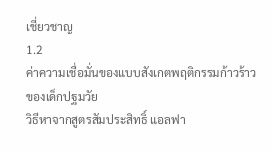เชี่ยวชาญ
1.2
ค่าความเชื่อมั่นของแบบสังเกตพฤติกรรมก้าวร้าวของเด็กปฐมวัย
วิธีหาจากสูตรสัมประสิทธิ์ แอลฟา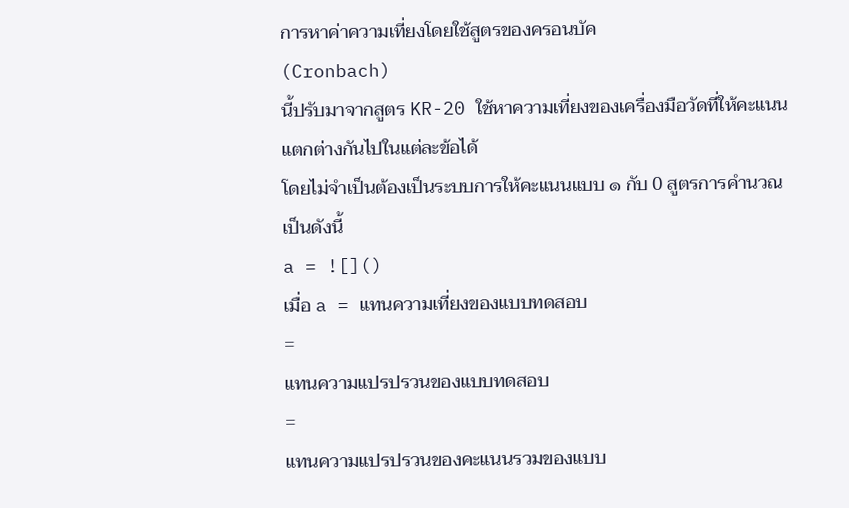การหาค่าความเที่ยงโดยใช้สูตรของครอนบัค
(Cronbach)
นี้ปรับมาจากสูตร KR-20 ใช้หาความเที่ยงของเครื่องมือวัดที่ให้คะแนนแตกต่างกันไปในแต่ละข้อได้
โดยไม่จำเป็นต้องเป็นระบบการให้คะแนนแบบ ๑ กับ 0 สูตรการคำนวณเป็นดังนี้
a = ![]()
เมื่อ a = แทนความเที่ยงของแบบทดสอบ
=
แทนความแปรปรวนของแบบทดสอบ
=
แทนความแปรปรวนของคะแนนรวมของแบบ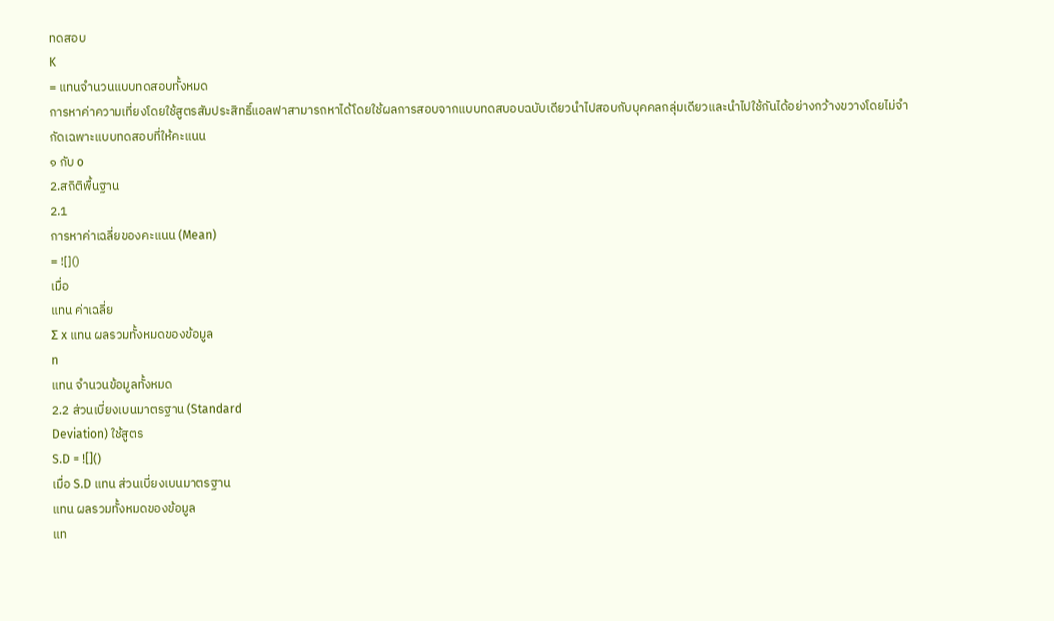ทดสอบ
K
= แทนจำนวนแบบทดสอบทั้งหมด
การหาค่าความเที่ยงโดยใช้สูตรสัมประสิทธิ์แอลฟาสามารถหาได้โดยใช้ผลการสอบจากแบบทดสบอบฉบับเดียวนำไปสอบกับบุคคลกลุ่มเดียวและนำไปใช้กันได้อย่างกว้างขวางโดยไม่จำกัดเฉพาะแบบทดสอบที่ให้คะแนน
๑ กับ o
2.สถิติพื้นฐาน
2.1
การหาค่าเฉลี่ยของคะแนน (Mean)
= ![]()
เมื่อ
แทน ค่าเฉลี่ย
Σ x แทน ผลรวมทั้งหมดของข้อมูล
n
แทน จำนวนข้อมูลทั้งหมด
2.2 ส่วนเบี่ยงเบนมาตรฐาน (Standard
Deviation) ใช้สูตร
S.D = ![]()
เมื่อ S.D แทน ส่วนเบี่ยงเบนมาตรฐาน
แทน ผลรวมทั้งหมดของข้อมูล
แท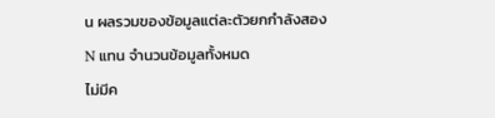น ผลรวมของข้อมูลแต่ละตัวยกกำลังสอง
N แทน จำนวนข้อมูลทั้งหมด
ไม่มีค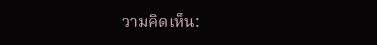วามคิดเห็น: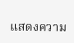แสดงความ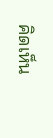คิดเห็น